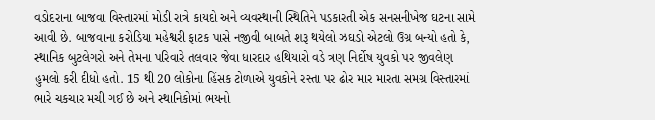વડોદરાના બાજવા વિસ્તારમાં મોડી રાત્રે કાયદો અને વ્યવસ્થાની સ્થિતિને પડકારતી એક સનસનીખેજ ઘટના સામે આવી છે. બાજવાના કરોડિયા મહેશ્વરી ફાટક પાસે નજીવી બાબતે શરૂ થયેલો ઝઘડો એટલો ઉગ્ર બન્યો હતો કે, સ્થાનિક બુટલેગરો અને તેમના પરિવારે તલવાર જેવા ધારદાર હથિયારો વડે ત્રણ નિર્દોષ યુવકો પર જીવલેણ હુમલો કરી દીધો હતો. 15 થી 20 લોકોના હિંસક ટોળાએ યુવકોને રસ્તા પર ઢોર માર મારતા સમગ્ર વિસ્તારમાં ભારે ચકચાર મચી ગઈ છે અને સ્થાનિકોમાં ભયનો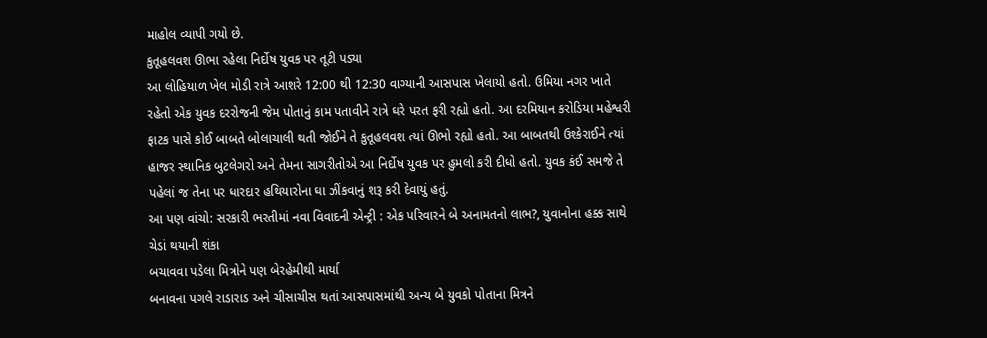માહોલ વ્યાપી ગયો છે.
કુતૂહલવશ ઊભા રહેલા નિર્દોષ યુવક પર તૂટી પડ્યા
આ લોહિયાળ ખેલ મોડી રાત્રે આશરે 12:00 થી 12:30 વાગ્યાની આસપાસ ખેલાયો હતો. ઉમિયા નગર ખાતે રહેતો એક યુવક દરરોજની જેમ પોતાનું કામ પતાવીને રાત્રે ઘરે પરત ફરી રહ્યો હતો. આ દરમિયાન કરોડિયા મહેશ્વરી ફાટક પાસે કોઈ બાબતે બોલાચાલી થતી જોઈને તે કુતૂહલવશ ત્યાં ઊભો રહ્યો હતો. આ બાબતથી ઉશ્કેરાઈને ત્યાં હાજર સ્થાનિક બુટલેગરો અને તેમના સાગરીતોએ આ નિર્દોષ યુવક પર હુમલો કરી દીધો હતો. યુવક કંઈ સમજે તે પહેલાં જ તેના પર ધારદાર હથિયારોના ઘા ઝીંકવાનું શરૂ કરી દેવાયું હતું.
આ પણ વાંચો: સરકારી ભરતીમાં નવા વિવાદની એન્ટ્રી : એક પરિવારને બે અનામતનો લાભ?, યુવાનોના હક્ક સાથે ચેડાં થયાની શંકા
બચાવવા પડેલા મિત્રોને પણ બેરહેમીથી માર્યા
બનાવના પગલે રાડારાડ અને ચીસાચીસ થતાં આસપાસમાંથી અન્ય બે યુવકો પોતાના મિત્રને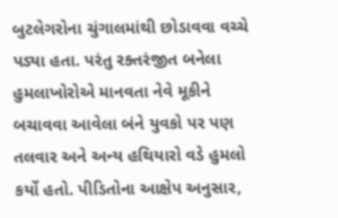બુટલેગરોના ચુંગાલમાંથી છોડાવવા વચ્ચે પડ્યા હતા. પરંતુ રક્તરંજીત બનેલા હુમલાખોરોએ માનવતા નેવે મૂકીને બચાવવા આવેલા બંને યુવકો પર પણ તલવાર અને અન્ય હથિયારો વડે હુમલો કર્યો હતો. પીડિતોના આક્ષેપ અનુસાર,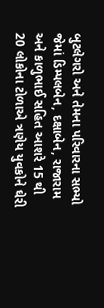બુટલેગરો અને તેમના પરિવારના સભ્યો જેમાં ડિમ્પલબેન, દક્ષાબેન, રાજારામ અને કાળુભાઈ સહિત આશરે 15 થી 20 લોકોના ટોળાએ ત્રણેય યુવકોને ઘેરી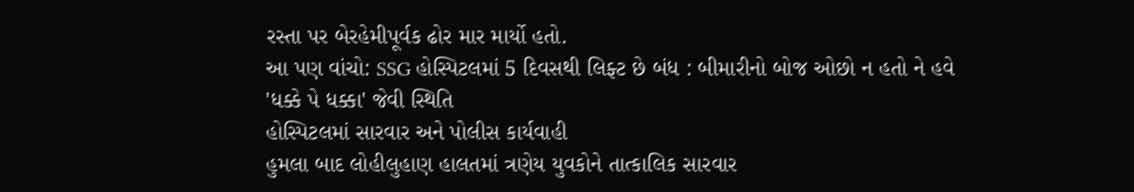રસ્તા પર બેરહેમીપૂર્વક ઢોર માર માર્યો હતો.
આ પણ વાંચો: SSG હોસ્પિટલમાં 5 દિવસથી લિફ્ટ છે બંધ : બીમારીનો બોજ ઓછો ન હતો ને હવે 'ધક્કે પે ધક્કા' જેવી સ્થિતિ
હોસ્પિટલમાં સારવાર અને પોલીસ કાર્યવાહી
હુમલા બાદ લોહીલુહાણ હાલતમાં ત્રણેય યુવકોને તાત્કાલિક સારવાર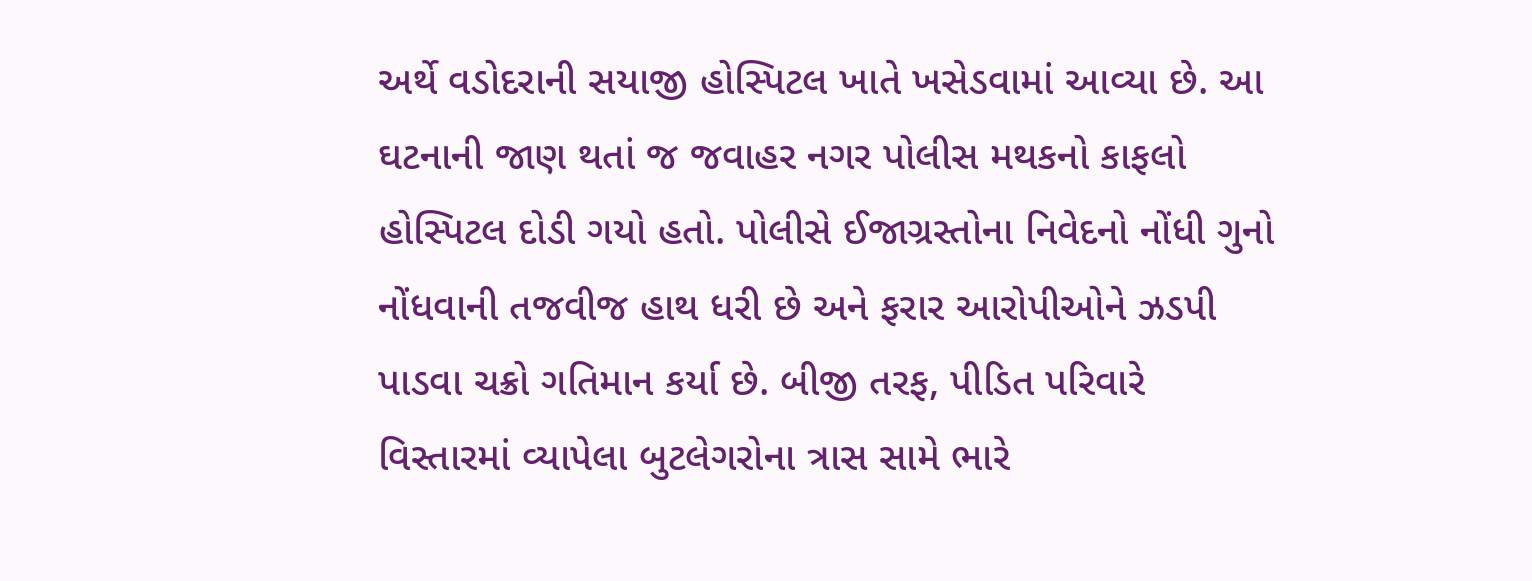અર્થે વડોદરાની સયાજી હોસ્પિટલ ખાતે ખસેડવામાં આવ્યા છે. આ ઘટનાની જાણ થતાં જ જવાહર નગર પોલીસ મથકનો કાફલો હોસ્પિટલ દોડી ગયો હતો. પોલીસે ઈજાગ્રસ્તોના નિવેદનો નોંધી ગુનો નોંધવાની તજવીજ હાથ ધરી છે અને ફરાર આરોપીઓને ઝડપી પાડવા ચક્રો ગતિમાન કર્યા છે. બીજી તરફ, પીડિત પરિવારે વિસ્તારમાં વ્યાપેલા બુટલેગરોના ત્રાસ સામે ભારે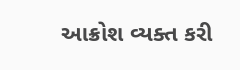આક્રોશ વ્યક્ત કરી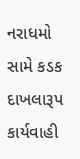નરાધમો સામે કડક દાખલારૂપ કાર્યવાહી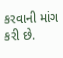કરવાની માંગ કરી છે.